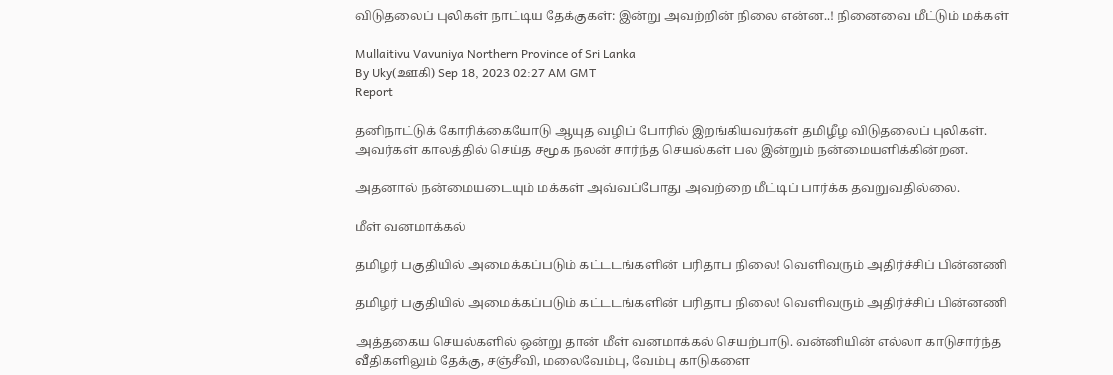விடுதலைப் புலிகள் நாட்டிய தேக்குகள்: இன்று அவற்றின் நிலை என்ன..! நினைவை மீட்டும் மக்கள்

Mullaitivu Vavuniya Northern Province of Sri Lanka
By Uky(ஊகி) Sep 18, 2023 02:27 AM GMT
Report

தனிநாட்டுக் கோரிக்கையோடு ஆயுத வழிப் போரில் இறங்கியவர்கள் தமிழீழ விடுதலைப் புலிகள். அவர்கள் காலத்தில் செய்த சமூக நலன் சார்ந்த செயல்கள் பல இன்றும் நன்மையளிக்கின்றன.

அதனால் நன்மையடையும் மக்கள் அவ்வப்போது அவற்றை மீட்டிப் பார்க்க தவறுவதில்லை.

மீள் வனமாக்கல்

தமிழர் பகுதியில் அமைக்கப்படும் கட்டடங்களின் பரிதாப நிலை! வெளிவரும் அதிர்ச்சிப் பின்னணி

தமிழர் பகுதியில் அமைக்கப்படும் கட்டடங்களின் பரிதாப நிலை! வெளிவரும் அதிர்ச்சிப் பின்னணி

அத்தகைய செயல்களில் ஒன்று தான் மீள் வனமாக்கல் செயற்பாடு. வன்னியின் எல்லா காடுசார்ந்த வீதிகளிலும் தேக்கு, சஞ்சீவி, மலைவேம்பு, வேம்பு காடுகளை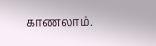காணலாம்.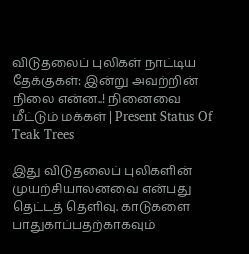விடுதலைப் புலிகள் நாட்டிய தேக்குகள்: இன்று அவற்றின் நிலை என்ன..! நினைவை மீட்டும் மக்கள் | Present Status Of Teak Trees

இது விடுதலைப் புலிகளின் முயற்சியாலனவை என்பது தெட்டத் தெளிவு. காடுகளை பாதுகாப்பதற்காகவும்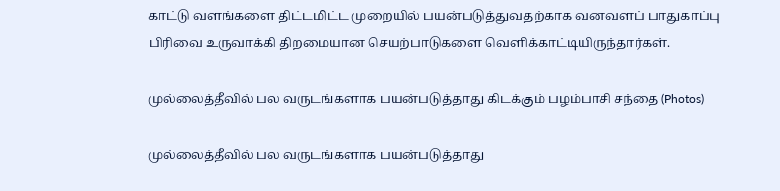காட்டு வளங்களை திட்டமிட்ட முறையில் பயன்படுத்துவதற்காக வனவளப் பாதுகாப்பு பிரிவை உருவாக்கி திறமையான செயற்பாடுகளை வெளிக்காட்டியிருந்தார்கள்.

முல்லைத்தீவில் பல வருடங்களாக பயன்படுத்தாது கிடக்கும் பழம்பாசி சந்தை (Photos)

முல்லைத்தீவில் பல வருடங்களாக பயன்படுத்தாது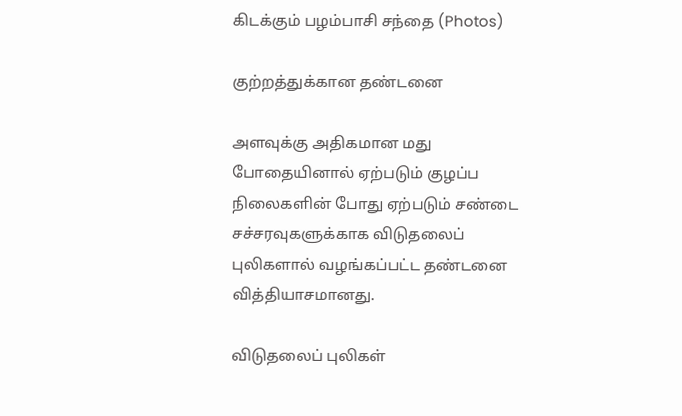கிடக்கும் பழம்பாசி சந்தை (Photos)

குற்றத்துக்கான தண்டனை

அளவுக்கு அதிகமான மது போதையினால் ஏற்படும் குழப்ப நிலைகளின் போது ஏற்படும் சண்டை சச்சரவுகளுக்காக விடுதலைப் புலிகளால் வழங்கப்பட்ட தண்டனை வித்தியாசமானது.

விடுதலைப் புலிகள்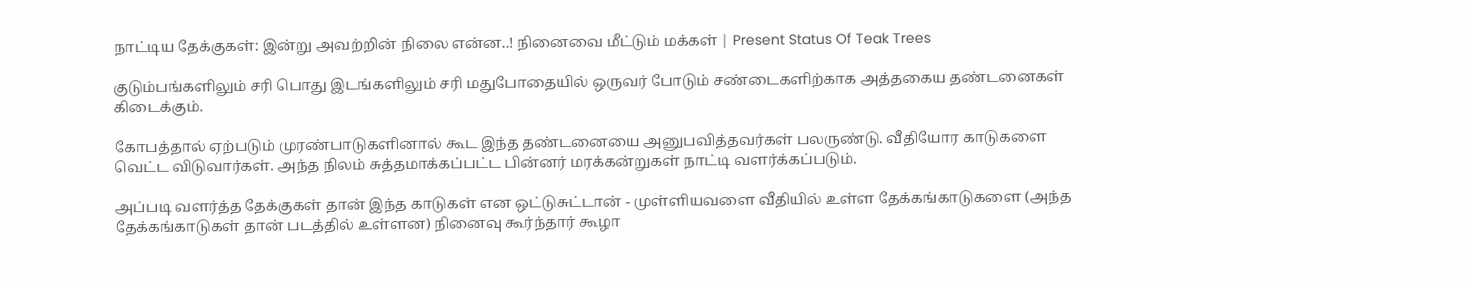நாட்டிய தேக்குகள்: இன்று அவற்றின் நிலை என்ன..! நினைவை மீட்டும் மக்கள் | Present Status Of Teak Trees

குடும்பங்களிலும் சரி பொது இடங்களிலும் சரி மதுபோதையில் ஒருவர் போடும் சண்டைகளிற்காக அத்தகைய தண்டனைகள் கிடைக்கும்.

கோபத்தால் ஏற்படும் முரண்பாடுகளினால் கூட இந்த தண்டனையை அனுபவித்தவர்கள் பலருண்டு. வீதியோர காடுகளை வெட்ட விடுவார்கள். அந்த நிலம் சுத்தமாக்கப்பட்ட பின்னர் மரக்கன்றுகள் நாட்டி வளர்க்கப்படும்.

அப்படி வளர்த்த தேக்குகள் தான் இந்த காடுகள் என ஒட்டுசுட்டான் - முள்ளியவளை வீதியில் உள்ள தேக்கங்காடுகளை (அந்த தேக்கங்காடுகள் தான் படத்தில் உள்ளன) நினைவு கூர்ந்தார் கூழா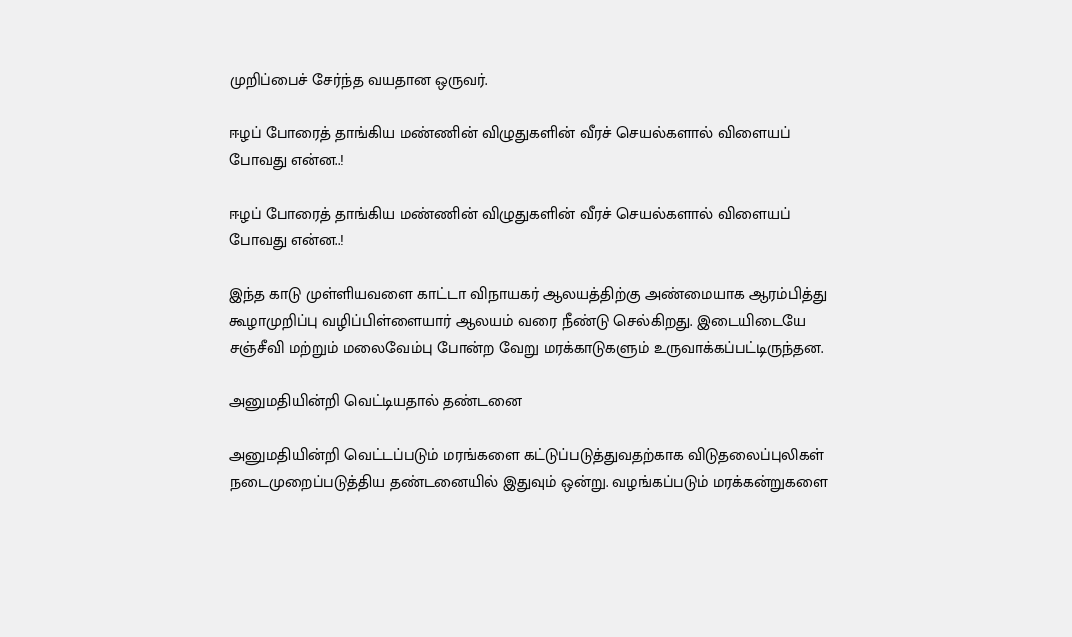முறிப்பைச் சேர்ந்த வயதான ஒருவர்.

ஈழப் போரைத் தாங்கிய மண்ணின் விழுதுகளின் வீரச் செயல்களால் விளையப் போவது என்ன..!

ஈழப் போரைத் தாங்கிய மண்ணின் விழுதுகளின் வீரச் செயல்களால் விளையப் போவது என்ன..!

இந்த காடு முள்ளியவளை காட்டா விநாயகர் ஆலயத்திற்கு அண்மையாக ஆரம்பித்து கூழாமுறிப்பு வழிப்பிள்ளையார் ஆலயம் வரை நீண்டு செல்கிறது. இடையிடையே சஞ்சீவி மற்றும் மலைவேம்பு போன்ற வேறு மரக்காடுகளும் உருவாக்கப்பட்டிருந்தன.

அனுமதியின்றி வெட்டியதால் தண்டனை

அனுமதியின்றி வெட்டப்படும் மரங்களை கட்டுப்படுத்துவதற்காக விடுதலைப்புலிகள் நடைமுறைப்படுத்திய தண்டனையில் இதுவும் ஒன்று. வழங்கப்படும் மரக்கன்றுகளை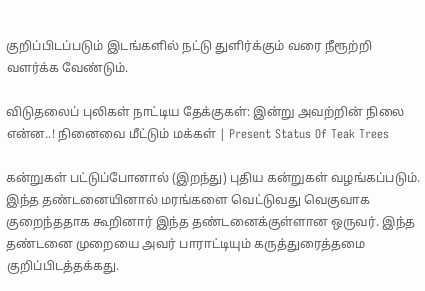குறிப்பிடப்படும் இடங்களில் நட்டு துளிர்க்கும் வரை நீரூற்றி வளர்க்க வேண்டும்.

விடுதலைப் புலிகள் நாட்டிய தேக்குகள்: இன்று அவற்றின் நிலை என்ன..! நினைவை மீட்டும் மக்கள் | Present Status Of Teak Trees

கன்றுகள் பட்டுப்போனால் (இறந்து) புதிய கன்றுகள் வழங்கப்படும். இந்த தண்டனையினால் மரங்களை வெட்டுவது வெகுவாக குறைந்ததாக கூறினார் இந்த தண்டனைக்குள்ளான ஒருவர். இந்த தண்டனை முறையை அவர் பாராட்டியும் கருத்துரைத்தமை குறிப்பிடத்தக்கது.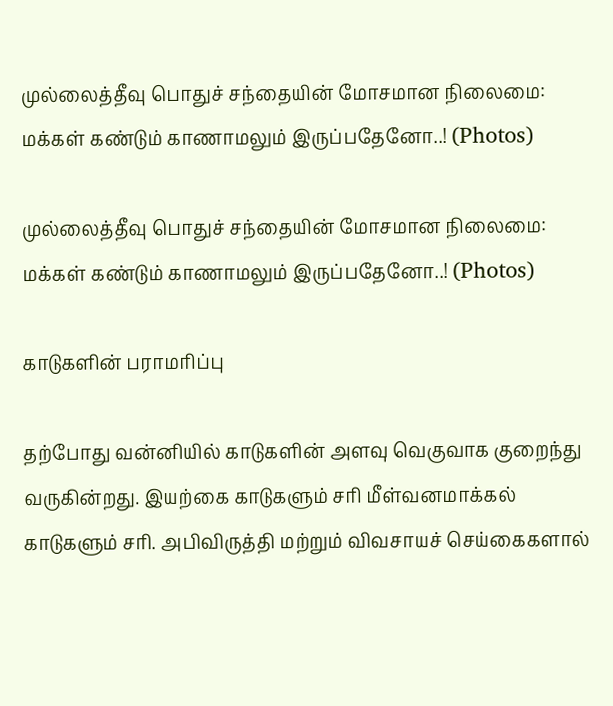முல்லைத்தீவு பொதுச் சந்தையின் மோசமான நிலைமை: மக்கள் கண்டும் காணாமலும் இருப்பதேனோ..! (Photos)

முல்லைத்தீவு பொதுச் சந்தையின் மோசமான நிலைமை: மக்கள் கண்டும் காணாமலும் இருப்பதேனோ..! (Photos)

காடுகளின் பராமரிப்பு

தற்போது வன்னியில் காடுகளின் அளவு வெகுவாக குறைந்து வருகின்றது. இயற்கை காடுகளும் சரி மீள்வனமாக்கல் காடுகளும் சரி. அபிவிருத்தி மற்றும் விவசாயச் செய்கைகளால்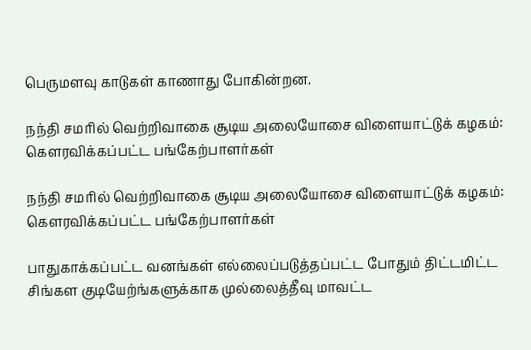பெருமளவு காடுகள் காணாது போகின்றன.

நந்தி சமரில் வெற்றிவாகை சூடிய அலையோசை விளையாட்டுக் கழகம்: கௌரவிக்கப்பட்ட பங்கேற்பாளர்கள்

நந்தி சமரில் வெற்றிவாகை சூடிய அலையோசை விளையாட்டுக் கழகம்: கௌரவிக்கப்பட்ட பங்கேற்பாளர்கள்

பாதுகாக்கப்பட்ட வனங்கள் எல்லைப்படுத்தப்பட்ட போதும் திட்டமிட்ட சிங்கள குடியேற்ங்களுக்காக முல்லைத்தீவு மாவட்ட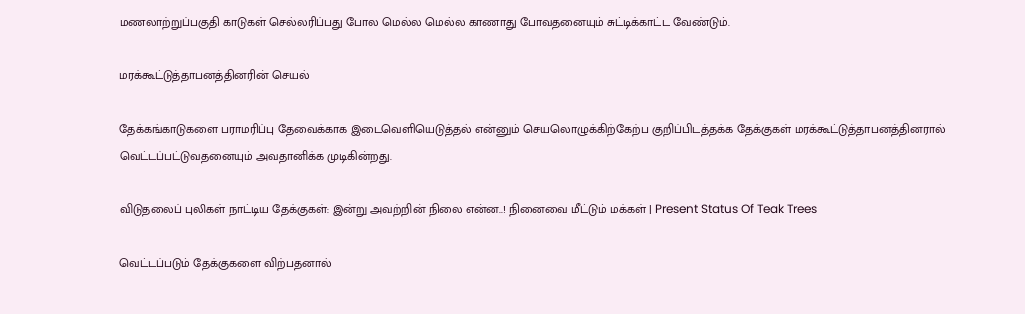மணலாற்றுப்பகுதி காடுகள் செல்லரிப்பது போல மெல்ல மெல்ல காணாது போவதனையும் சுட்டிக்காட்ட வேண்டும்.

மரக்கூட்டுத்தாபனத்தினரின் செயல்

தேக்கங்காடுகளை பராமரிப்பு தேவைக்காக இடைவெளியெடுத்தல் என்னும் செயலொழுக்கிற்கேற்ப குறிப்பிடத்தக்க தேக்குகள் மரக்கூட்டுத்தாபனத்தினரால் வெட்டப்பட்டுவதனையும் அவதானிக்க முடிகின்றது.

விடுதலைப் புலிகள் நாட்டிய தேக்குகள்: இன்று அவற்றின் நிலை என்ன..! நினைவை மீட்டும் மக்கள் | Present Status Of Teak Trees

வெட்டப்படும் தேக்குகளை விற்பதனால்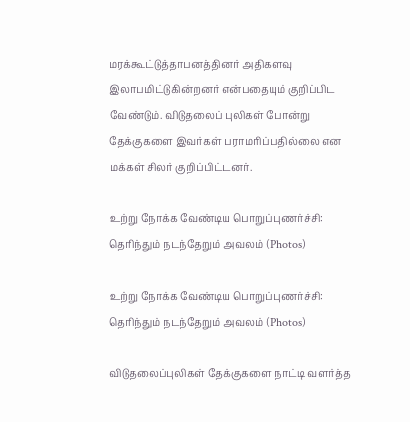மரக்கூட்டுத்தாபனத்தினர் அதிகளவு இலாபமிட்டுகின்றனர் என்பதையும் குறிப்பிட வேண்டும். விடுதலைப் புலிகள் போன்று தேக்குகளை இவர்கள் பராமரிப்பதில்லை என மக்கள் சிலர் குறிப்பிட்டனர்.

உற்று நோக்க வேண்டிய பொறுப்புணர்ச்சி: தெரிந்தும் நடந்தேறும் அவலம் (Photos)

உற்று நோக்க வேண்டிய பொறுப்புணர்ச்சி: தெரிந்தும் நடந்தேறும் அவலம் (Photos)

விடுதலைப்புலிகள் தேக்குகளை நாட்டி வளர்த்த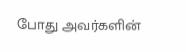போது அவர்களின்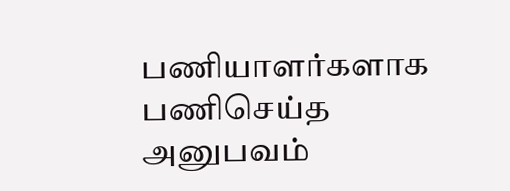பணியாளர்களாக பணிசெய்த அனுபவம்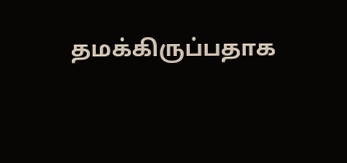தமக்கிருப்பதாக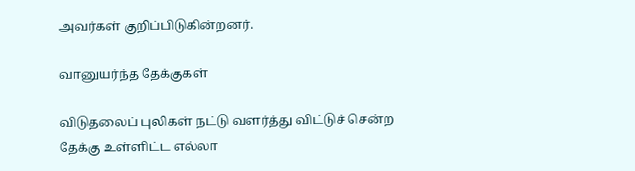அவர்கள் குறிப்பிடுகின்றனர்.

வானுயர்ந்த தேக்குகள்

விடுதலைப் புலிகள் நட்டு வளர்த்து விட்டுச் சென்ற தேக்கு உள்ளிட்ட எல்லா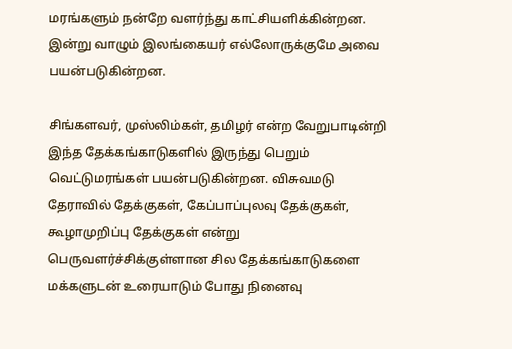மரங்களும் நன்றே வளர்ந்து காட்சியளிக்கின்றன. இன்று வாழும் இலங்கையர் எல்லோருக்குமே அவை பயன்படுகின்றன.

சிங்களவர், முஸ்லிம்கள், தமிழர் என்ற வேறுபாடின்றி இந்த தேக்கங்காடுகளில் இருந்து பெறும் வெட்டுமரங்கள் பயன்படுகின்றன. விசுவமடு தேராவில் தேக்குகள், கேப்பாப்புலவு தேக்குகள், கூழாமுறிப்பு தேக்குகள் என்று பெருவளர்ச்சிக்குள்ளான சில தேக்கங்காடுகளை மக்களுடன் உரையாடும் போது நினைவு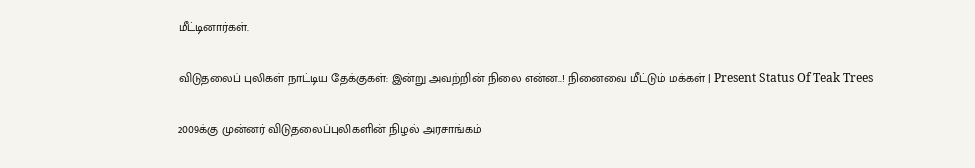மீட்டினார்கள்.

விடுதலைப் புலிகள் நாட்டிய தேக்குகள்: இன்று அவற்றின் நிலை என்ன..! நினைவை மீட்டும் மக்கள் | Present Status Of Teak Trees

2009க்கு முன்னர் விடுதலைப்புலிகளின் நிழல் அரசாங்கம்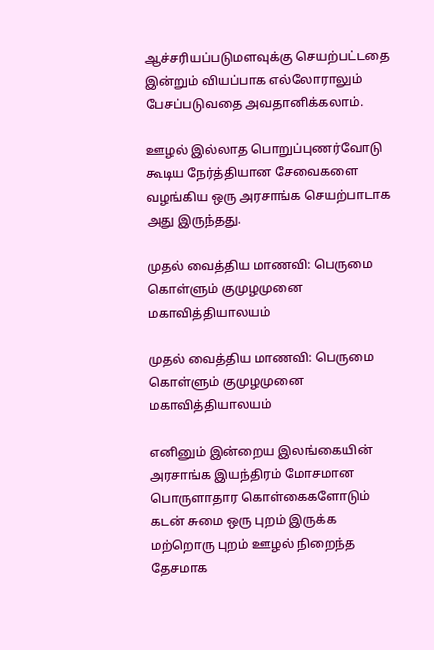ஆச்சரியப்படுமளவுக்கு செயற்பட்டதை இன்றும் வியப்பாக எல்லோராலும் பேசப்படுவதை அவதானிக்கலாம்.

ஊழல் இல்லாத பொறுப்புணர்வோடு கூடிய நேர்த்தியான சேவைகளை வழங்கிய ஒரு அரசாங்க செயற்பாடாக அது இருந்தது.

முதல் வைத்திய மாணவி: பெருமை கொள்ளும் குமுழமுனை மகாவித்தியாலயம்

முதல் வைத்திய மாணவி: பெருமை கொள்ளும் குமுழமுனை மகாவித்தியாலயம்

எனினும் இன்றைய இலங்கையின் அரசாங்க இயந்திரம் மோசமான பொருளாதார கொள்கைகளோடும் கடன் சுமை ஒரு புறம் இருக்க மற்றொரு புறம் ஊழல் நிறைந்த தேசமாக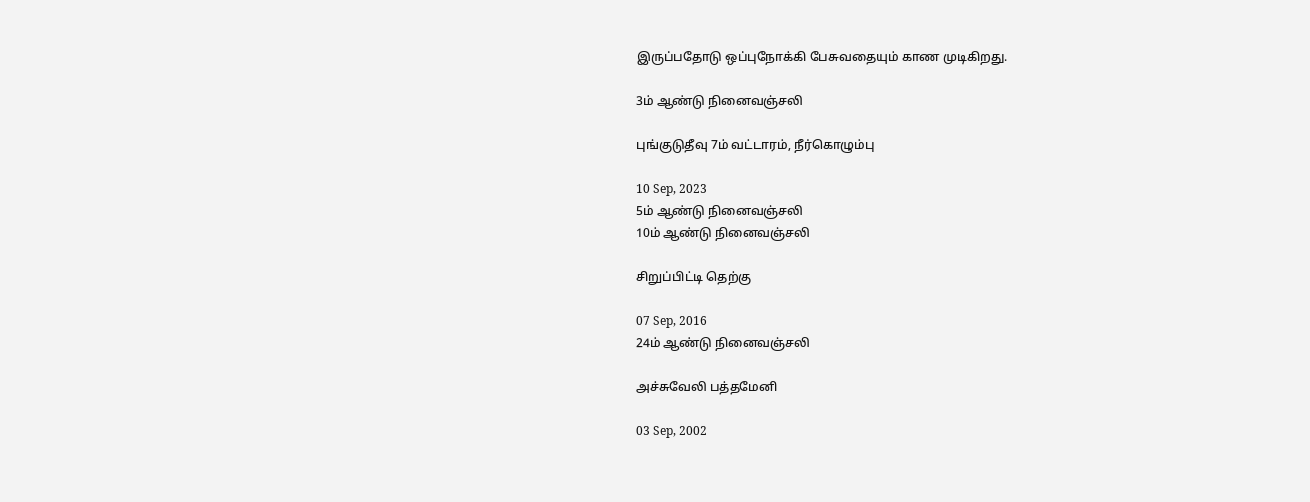இருப்பதோடு ஒப்புநோக்கி பேசுவதையும் காண முடிகிறது.

3ம் ஆண்டு நினைவஞ்சலி

புங்குடுதீவு 7ம் வட்டாரம், நீர்கொழும்பு

10 Sep, 2023
5ம் ஆண்டு நினைவஞ்சலி
10ம் ஆண்டு நினைவஞ்சலி

சிறுப்பிட்டி தெற்கு

07 Sep, 2016
24ம் ஆண்டு நினைவஞ்சலி

அச்சுவேலி பத்தமேனி

03 Sep, 2002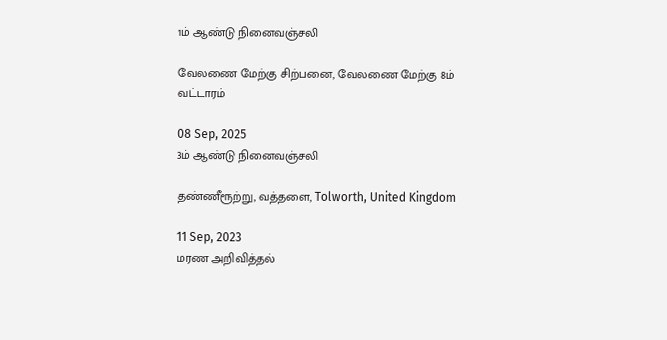1ம் ஆண்டு நினைவஞ்சலி

வேலணை மேற்கு சிற்பனை, வேலணை மேற்கு 8ம் வட்டாரம்

08 Sep, 2025
3ம் ஆண்டு நினைவஞ்சலி

தண்ணீரூற்று, வத்தளை, Tolworth, United Kingdom

11 Sep, 2023
மரண அறிவித்தல்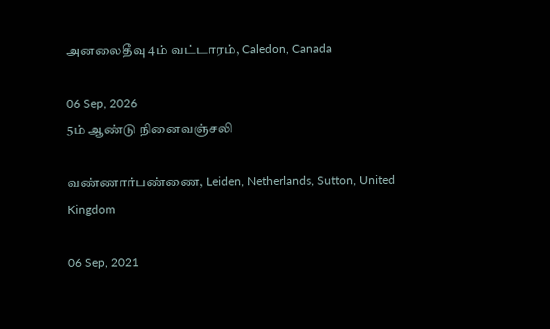அனலைதீவு 4ம் வட்டாரம், Caledon, Canada

06 Sep, 2026
5ம் ஆண்டு நினைவஞ்சலி

வண்ணார்பண்ணை, Leiden, Netherlands, Sutton, United Kingdom

06 Sep, 2021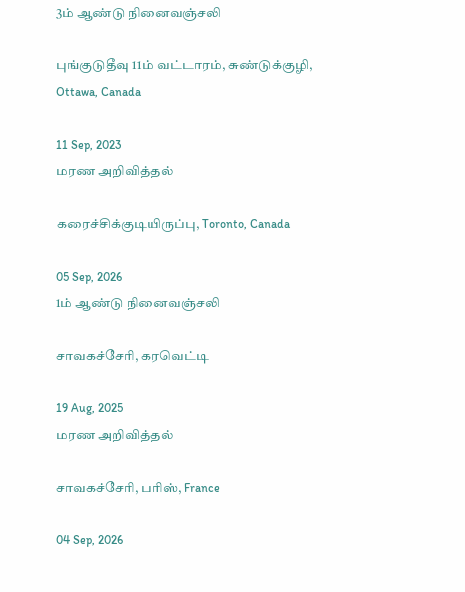3ம் ஆண்டு நினைவஞ்சலி

புங்குடுதீவு 11ம் வட்டாரம், சுண்டுக்குழி, Ottawa, Canada

11 Sep, 2023
மரண அறிவித்தல்

கரைச்சிக்குடியிருப்பு, Toronto, Canada

05 Sep, 2026
1ம் ஆண்டு நினைவஞ்சலி

சாவகச்சேரி, கரவெட்டி

19 Aug, 2025
மரண அறிவித்தல்

சாவகச்சேரி, பரிஸ், France

04 Sep, 2026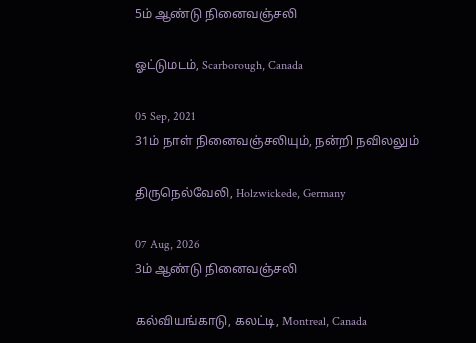5ம் ஆண்டு நினைவஞ்சலி

ஓட்டுமடம், Scarborough, Canada

05 Sep, 2021
31ம் நாள் நினைவஞ்சலியும், நன்றி நவிலலும்

திருநெல்வேலி, Holzwickede, Germany

07 Aug, 2026
3ம் ஆண்டு நினைவஞ்சலி

கல்வியங்காடு, கலட்டி, Montreal, Canada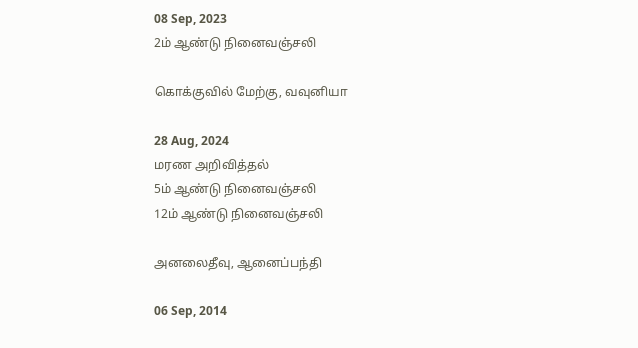08 Sep, 2023
2ம் ஆண்டு நினைவஞ்சலி

கொக்குவில் மேற்கு, வவுனியா

28 Aug, 2024
மரண அறிவித்தல்
5ம் ஆண்டு நினைவஞ்சலி
12ம் ஆண்டு நினைவஞ்சலி

அனலைதீவு, ஆனைப்பந்தி

06 Sep, 2014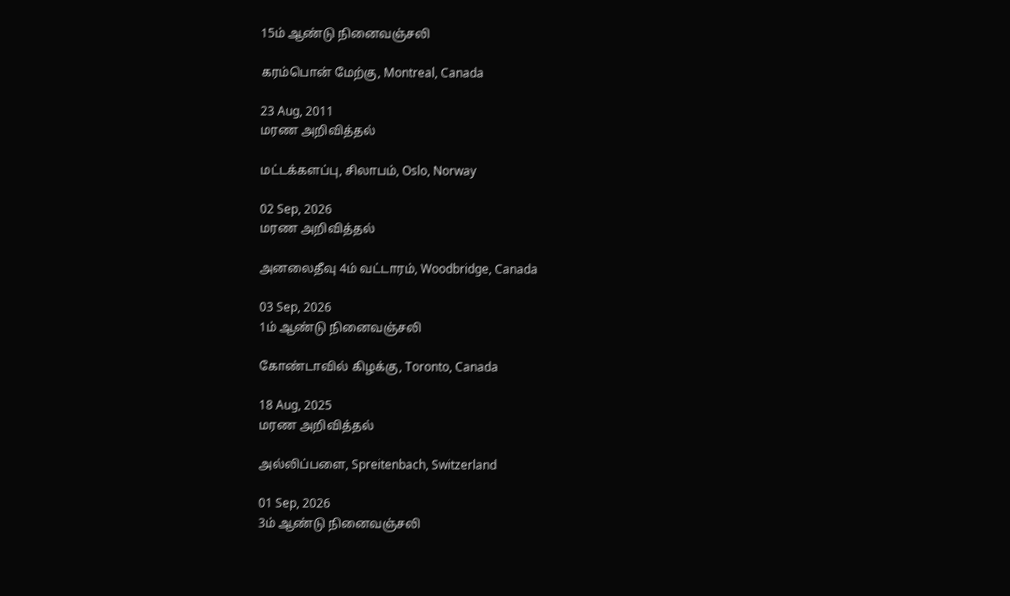15ம் ஆண்டு நினைவஞ்சலி

கரம்பொன் மேற்கு, Montreal, Canada

23 Aug, 2011
மரண அறிவித்தல்

மட்டக்களப்பு, சிலாபம், Oslo, Norway

02 Sep, 2026
மரண அறிவித்தல்

அனலைதீவு 4ம் வட்டாரம், Woodbridge, Canada

03 Sep, 2026
1ம் ஆண்டு நினைவஞ்சலி

கோண்டாவில் கிழக்கு, Toronto, Canada

18 Aug, 2025
மரண அறிவித்தல்

அல்லிப்பளை, Spreitenbach, Switzerland

01 Sep, 2026
3ம் ஆண்டு நினைவஞ்சலி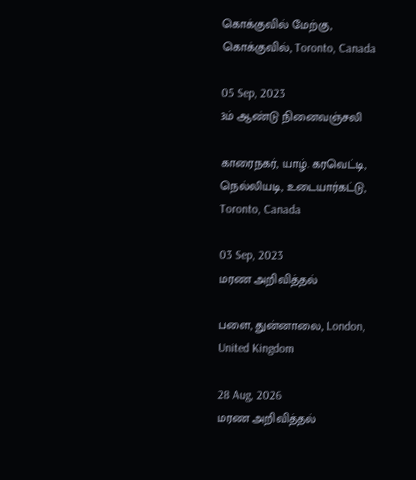கொக்குவில் மேற்கு, கொக்குவில், Toronto, Canada

05 Sep, 2023
3ம் ஆண்டு நினைவஞ்சலி

காரைநகர், யாழ். கரவெட்டி, நெல்லியடி, உடையார்கட்டு, Toronto, Canada

03 Sep, 2023
மரண அறிவித்தல்

பளை, துன்னாலை, London, United Kingdom

28 Aug, 2026
மரண அறிவித்தல்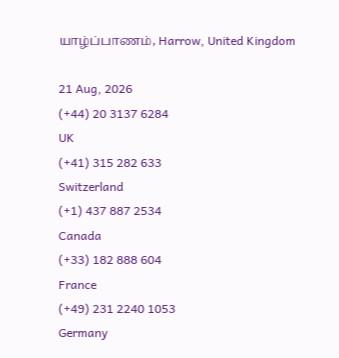யாழ்ப்பாணம், Harrow, United Kingdom

21 Aug, 2026
(+44) 20 3137 6284
UK
(+41) 315 282 633
Switzerland
(+1) 437 887 2534
Canada
(+33) 182 888 604
France
(+49) 231 2240 1053
Germany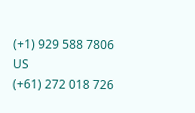(+1) 929 588 7806
US
(+61) 272 018 726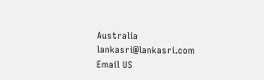Australia
lankasri@lankasri.com
Email US